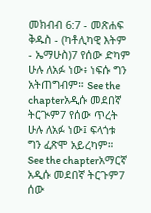መክብብ 6:7 - መጽሐፍ ቅዱስ - (ካቶሊካዊ እትም - ኤማሁስ)7 የሰው ድካም ሁሉ ለአፉ ነው፥ ነፍሱ ግን አትጠግብም። See the chapterአዲሱ መደበኛ ትርጒም7 የሰው ጥረት ሁሉ ለአፉ ነው፤ ፍላጎቱ ግን ፈጽሞ አይረካም። See the chapterአማርኛ አዲሱ መደበኛ ትርጉም7 ሰው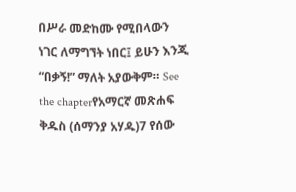በሥራ መድከሙ የሚበላውን ነገር ለማግኘት ነበር፤ ይሁን እንጂ “በቃኝ!” ማለት አያውቅም። See the chapterየአማርኛ መጽሐፍ ቅዱስ (ሰማንያ አሃዱ)7 የሰው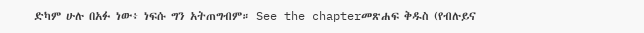ድካም ሁሉ በአፉ ነው፥ ነፍሱ ግን አትጠግብም። See the chapterመጽሐፍ ቅዱስ (የብሉይና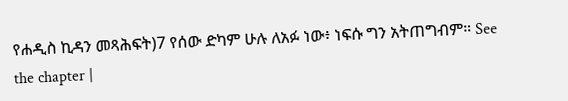የሐዲስ ኪዳን መጻሕፍት)7 የሰው ድካም ሁሉ ለአፉ ነው፥ ነፍሱ ግን አትጠግብም። See the chapter |